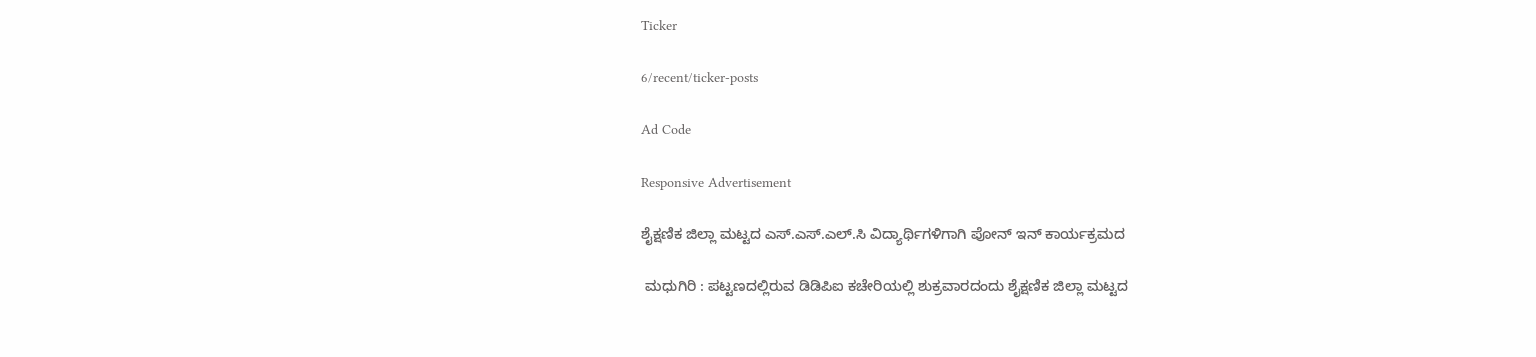Ticker

6/recent/ticker-posts

Ad Code

Responsive Advertisement

ಶೈಕ್ಷಣಿಕ ಜಿಲ್ಲಾ ಮಟ್ಟದ ಎಸ್.ಎಸ್.ಎಲ್.ಸಿ ವಿದ್ಯಾರ್ಥಿಗಳಿಗಾಗಿ ಪೋನ್ ಇನ್ ಕಾರ್ಯಕ್ರಮದ

 ಮಧುಗಿರಿ : ಪಟ್ಟಣದಲ್ಲಿರುವ ಡಿಡಿಪಿಐ ಕಚೇರಿಯಲ್ಲಿ ಶುಕ್ರವಾರದಂದು ಶೈಕ್ಷಣಿಕ ಜಿಲ್ಲಾ ಮಟ್ಟದ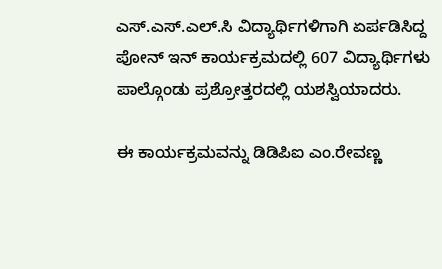ಎಸ್.ಎಸ್.ಎಲ್.ಸಿ ವಿದ್ಯಾರ್ಥಿಗಳಿಗಾಗಿ ಏರ್ಪಡಿಸಿದ್ದ ಪೋನ್ ಇನ್ ಕಾರ್ಯಕ್ರಮದಲ್ಲಿ 607 ವಿದ್ಯಾರ್ಥಿಗಳು ಪಾಲ್ಗೊಂಡು ಪ್ರಶ್ರೋತ್ತರದಲ್ಲಿ ಯಶಸ್ವಿಯಾದರು.

ಈ ಕಾರ್ಯಕ್ರಮವನ್ನು ಡಿಡಿಪಿಐ ಎಂ.ರೇವಣ್ಣ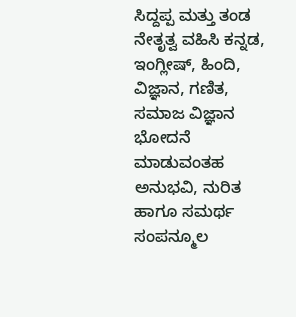ಸಿದ್ದಪ್ಪ ಮತ್ತು ತಂಡ ನೇತೃತ್ವ ವಹಿಸಿ ಕನ್ನಡ, ಇಂಗ್ಲೀಷ್, ಹಿಂದಿ, ವಿಜ್ಞಾನ, ಗಣಿತ, ಸಮಾಜ ವಿಜ್ಞಾನ ಭೋದನೆ ಮಾಡುವಂತಹ ಅನುಭವಿ, ನುರಿತ ಹಾಗೂ ಸಮರ್ಥ ಸಂಪನ್ಮೂಲ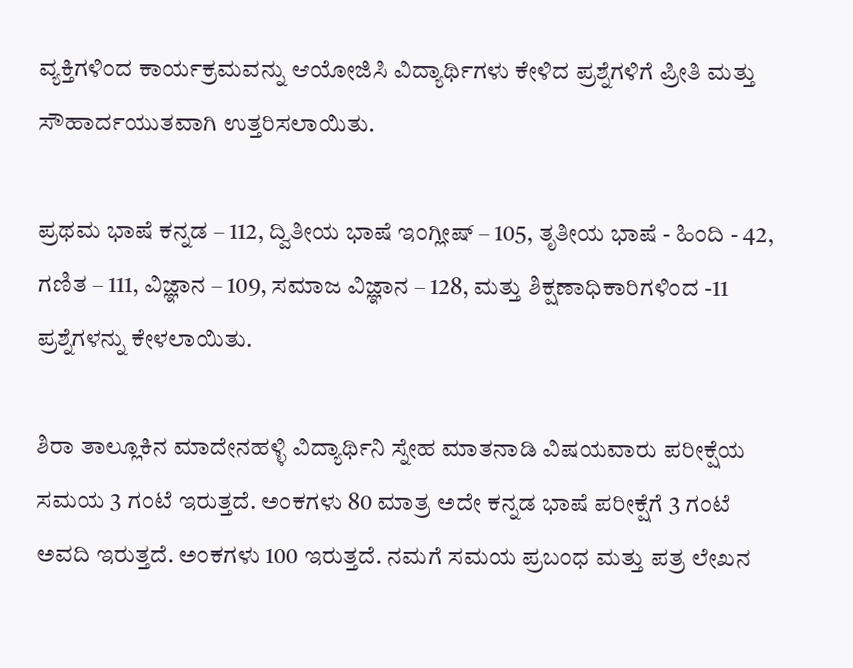ವ್ಯಕ್ತಿಗಳಿಂದ ಕಾರ್ಯಕ್ರಮವನ್ನು ಆಯೋಜಿಸಿ ವಿದ್ಯಾರ್ಥಿಗಳು ಕೇಳಿದ ಪ್ರಶ್ನೆಗಳಿಗೆ ಪ್ರೀತಿ ಮತ್ತು ಸೌಹಾರ್ದಯುತವಾಗಿ ಉತ್ತರಿಸಲಾಯಿತು.

ಪ್ರಥಮ ಭಾಷೆ ಕನ್ನಡ – 112, ದ್ವಿತೀಯ ಭಾಷೆ ಇಂಗ್ಲೀಷ್ – 105, ತೃತೀಯ ಭಾಷೆ - ಹಿಂದಿ - 42, ಗಣಿತ – 111, ವಿಜ್ಞಾನ – 109, ಸಮಾಜ ವಿಜ್ಞಾನ – 128, ಮತ್ತು ಶಿಕ್ಷಣಾಧಿಕಾರಿಗಳಿಂದ -11 ಪ್ರಶ್ನೆಗಳನ್ನು ಕೇಳಲಾಯಿತು.

ಶಿರಾ ತಾಲ್ಲೂಕಿನ ಮಾದೇನಹಳ್ಳಿ ವಿದ್ಯಾರ್ಥಿನಿ ಸ್ನೇಹ ಮಾತನಾಡಿ ವಿಷಯವಾರು ಪರೀಕ್ಷೆಯ ಸಮಯ 3 ಗಂಟೆ ಇರುತ್ತದೆ. ಅಂಕಗಳು 80 ಮಾತ್ರ ಅದೇ ಕನ್ನಡ ಭಾಷೆ ಪರೀಕ್ಷೆಗೆ 3 ಗಂಟೆ ಅವದಿ ಇರುತ್ತದೆ. ಅಂಕಗಳು 100 ಇರುತ್ತದೆ. ನಮಗೆ ಸಮಯ ಪ್ರಬಂಧ ಮತ್ತು ಪತ್ರ ಲೇಖನ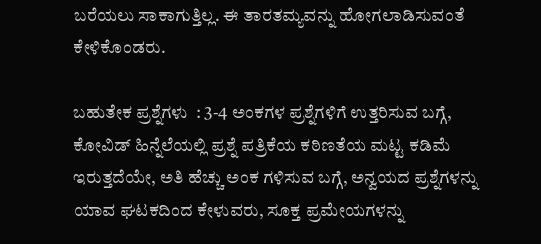ಬರೆಯಲು ಸಾಕಾಗುತ್ತಿಲ್ಲ. ಈ ತಾರತಮ್ಯವನ್ನು ಹೋಗಲಾಡಿಸುವಂತೆ ಕೇಳಿಕೊಂಡರು.

ಬಹುತೇಕ ಪ್ರಶ್ನೆಗಳು  : 3-4 ಅಂಕಗಳ ಪ್ರಶ್ನೆಗಳಿಗೆ ಉತ್ತರಿಸುವ ಬಗ್ಗೆ, ಕೋವಿಡ್ ಹಿನ್ನೆಲೆಯಲ್ಲಿ ಪ್ರಶ್ನೆ ಪತ್ರಿಕೆಯ ಕಠಿಣತೆಯ ಮಟ್ಟ ಕಡಿಮೆ ಇರುತ್ತದೆಯೇ, ಅತಿ ಹೆಚ್ಚು ಅಂಕ ಗಳಿಸುವ ಬಗ್ಗೆ, ಅನ್ವಯದ ಪ್ರಶ್ನೆಗಳನ್ನು ಯಾವ ಘಟಕದಿಂದ ಕೇಳುವರು, ಸೂಕ್ತ ಪ್ರಮೇಯಗಳನ್ನು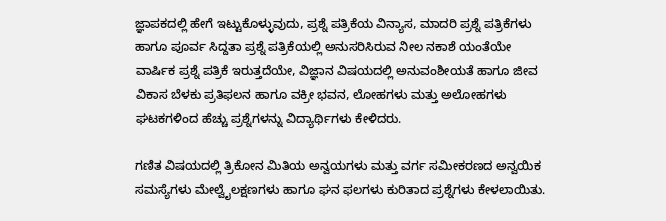ಜ್ಞಾಪಕದಲ್ಲಿ ಹೇಗೆ ಇಟ್ಟುಕೊಳ್ಳುವುದು, ಪ್ರಶ್ನೆ ಪತ್ರಿಕೆಯ ವಿನ್ಯಾಸ, ಮಾದರಿ ಪ್ರಶ್ನೆ ಪತ್ರಿಕೆಗಳು ಹಾಗೂ ಪೂರ್ವ ಸಿದ್ದತಾ ಪ್ರಶ್ನೆ ಪತ್ರಿಕೆಯಲ್ಲಿ ಅನುಸರಿಸಿರುವ ನೀಲ ನಕಾಶೆ ಯಂತೆಯೇ ವಾರ್ಷಿಕ ಪ್ರಶ್ನೆ ಪತ್ರಿಕೆ ಇರುತ್ತದೆಯೇ, ವಿಜ್ಞಾನ ವಿಷಯದಲ್ಲಿ ಅನುವಂಶೀಯತೆ ಹಾಗೂ ಜೀವ ವಿಕಾಸ ಬೆಳಕು ಪ್ರತಿಫಲನ ಹಾಗೂ ವಕ್ರೀ ಭವನ, ಲೋಹಗಳು ಮತ್ತು ಅಲೋಹಗಳು ಘಟಕಗಳಿಂದ ಹೆಚ್ಚು ಪ್ರಶ್ನೆಗಳನ್ನು ವಿದ್ಯಾರ್ಥಿಗಳು ಕೇಳಿದರು.

ಗಣಿತ ವಿಷಯದಲ್ಲಿ ತ್ರಿಕೋನ ಮಿತಿಯ ಅನ್ವಯಗಳು ಮತ್ತು ವರ್ಗ ಸಮೀಕರಣದ ಅನ್ವಯಿಕ ಸಮಸ್ಯೆಗಳು ಮೇಲ್ವೈಲಕ್ಷಣಗಳು ಹಾಗೂ ಘನ ಫಲಗಳು ಕುರಿತಾದ ಪ್ರಶ್ನೆಗಳು ಕೇಳಲಾಯಿತು.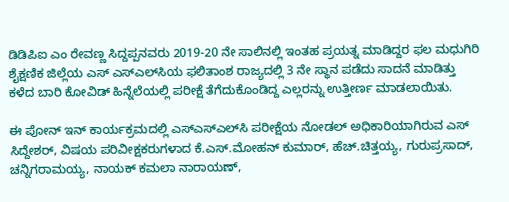ಡಿಡಿಪಿಐ ಎಂ ರೇವಣ್ಣ ಸಿದ್ದಪ್ಪನವರು 2019-20 ನೇ ಸಾಲಿನಲ್ಲಿ ಇಂತಹ ಪ್ರಯತ್ನ ಮಾಡಿದ್ದರ ಫಲ ಮಧುಗಿರಿ ಶೈಕ್ಷಣಿಕ ಜಿಲ್ಲೆಯ ಎಸ್ ಎಸ್‍ಎಲ್‍ಸಿಯ ಫಲಿತಾಂಶ ರಾಜ್ಯದಲ್ಲಿ 3 ನೇ ಸ್ಥಾನ ಪಡೆದು ಸಾದನೆ ಮಾಡಿತ್ತು ಕಳೆದ ಬಾರಿ ಕೋವಿಡ್ ಹಿನ್ನೆಲೆಯಲ್ಲಿ ಪರೀಕ್ಷೆ ತೆಗೆದುಕೊಂಡಿದ್ದ ಎಲ್ಲರನ್ನು ಉತ್ತೀರ್ಣ ಮಾಡಲಾಯಿತು.

ಈ ಪೋನ್ ಇನ್ ಕಾರ್ಯಕ್ರಮದಲ್ಲಿ ಎಸ್‍ಎಸ್‍ಎಲ್‍ಸಿ ಪರೀಕ್ಷೆಯ ನೋಡಲ್ ಅಧಿಕಾರಿಯಾಗಿರುವ ಎಸ್ ಸಿದ್ದೇಶರ್, ವಿಷಯ ಪರಿವೀಕ್ಷಕರುಗಳಾದ ಕೆ.ಎಸ್.ಮೋಹನ್ ಕುಮಾರ್, ಹೆಚ್.ಚಿತ್ತಯ್ಯ, ಗುರುಪ್ರಸಾದ್, ಚನ್ನಿಗರಾಮಯ್ಯ, ನಾಯಕ್ ಕಮಲಾ ನಾರಾಯಣ್,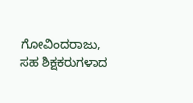ಗೋವಿಂದರಾಜು, ಸಹ ಶಿಕ್ಷಕರುಗಳಾದ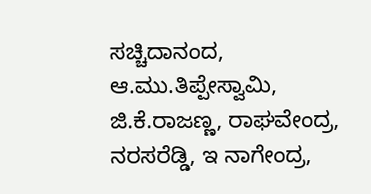ಸಚ್ಚಿದಾನಂದ, ಆ.ಮು.ತಿಪ್ಪೇಸ್ವಾಮಿ, ಜಿ.ಕೆ.ರಾಜಣ್ಣ, ರಾಘವೇಂದ್ರ, ನರಸರೆಡ್ಡಿ, ಇ ನಾಗೇಂದ್ರ,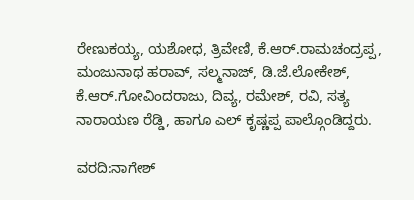ರೇಣುಕಯ್ಯ, ಯಶೋಧ, ತ್ರಿವೇಣಿ, ಕೆ.ಆರ್.ರಾಮಚಂದ್ರಪ್ಪ, ಮಂಜುನಾಥ ಹರಾವ್, ಸಲ್ಮನಾಜ್, ಡಿ.ಜೆ.ಲೋಕೇಶ್, ಕೆ.ಆರ್.ಗೋವಿಂದರಾಜು, ದಿವ್ಯ, ರಮೇಶ್, ರವಿ, ಸತ್ಯ ನಾರಾಯಣ ರೆಡ್ಡಿ, ಹಾಗೂ ಎಲ್ ಕೃಷ್ಣಪ್ಪ ಪಾಲ್ಗೊಂಡಿದ್ದರು.

ವರದಿ:ನಾಗೇಶ್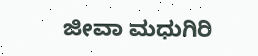ಜೀವಾ ಮಧುಗಿರಿ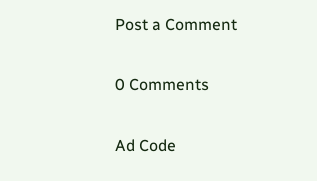Post a Comment

0 Comments

Ad Code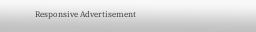Responsive Advertisement